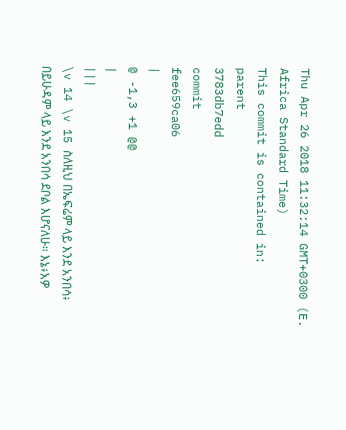Thu Apr 26 2018 11:32:14 GMT+0300 (E. Africa Standard Time)
This commit is contained in:
parent
3783db7edd
commit
fee659ca06
|
@ -1,3 +1 @@
|
|||
\v 14 \v 15 ስለዚህ በኤፍሬም ላይ እንደ አንበሳ፥ በይሁዳም ላይ እንደ አንበሳ ደቦል እሆናለሁ። እኔ፥አዎ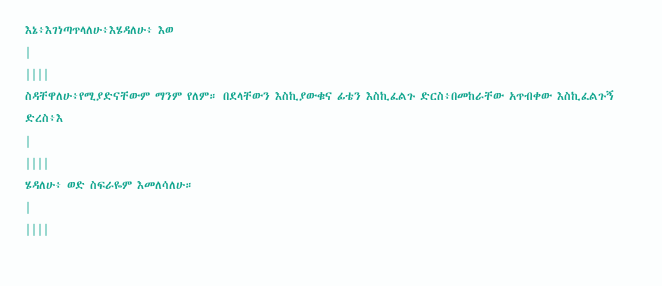እኔ፥እገነጣጥላለሁ፥እሄዳለሁ፥ እወ
|
||||
ስዳቸዋለሁ፥የሚያድናቸውም ማንም የለም። በደላቸውን እስኪያውቁና ፊቴን እስኪፈልጉ ድርስ፥በመከራቸው አጥብቀው እስኪፈልጉኝ ድረስ፥እ
|
||||
ሄዳለሁ፥ ወድ ስፍራዬም እመለሳለሁ።
|
||||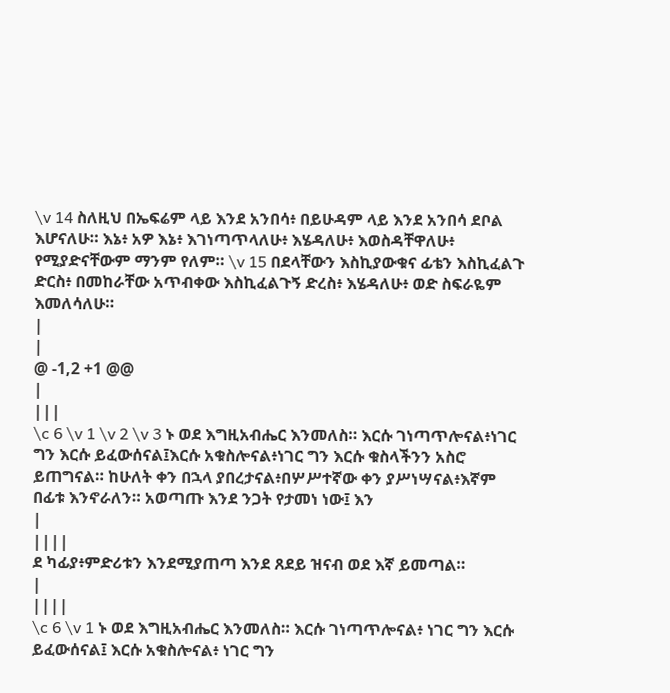\v 14 ስለዚህ በኤፍሬም ላይ እንደ አንበሳ፥ በይሁዳም ላይ እንደ አንበሳ ደቦል እሆናለሁ። እኔ፥ አዎ እኔ፥ እገነጣጥላለሁ፥ እሄዳለሁ፥ እወስዳቸዋለሁ፥ የሚያድናቸውም ማንም የለም። \v 15 በደላቸውን እስኪያውቁና ፊቴን እስኪፈልጉ ድርስ፥ በመከራቸው አጥብቀው እስኪፈልጉኝ ድረስ፥ እሄዳለሁ፥ ወድ ስፍራዬም እመለሳለሁ።
|
|
@ -1,2 +1 @@
|
|||
\c 6 \v 1 \v 2 \v 3 ኑ ወደ እግዚአብሔር እንመለስ። እርሱ ገነጣጥሎናል፥ነገር ግን እርሱ ይፈውሰናል፤እርሱ አቁስሎናል፥ነገር ግን እርሱ ቁስላችንን አስሮ ይጠግናል። ከሁለት ቀን በኋላ ያበረታናል፥በሦሥተኛው ቀን ያሥነሣናል፥እኛም በፊቱ እንኖራለን። አወጣጡ እንደ ንጋት የታመነ ነው፤ እን
|
||||
ደ ካፊያ፥ምድሪቱን እንደሚያጠጣ እንደ ጸደይ ዝናብ ወደ እኛ ይመጣል።
|
||||
\c 6 \v 1 ኑ ወደ እግዚአብሔር እንመለስ። እርሱ ገነጣጥሎናል፥ ነገር ግን እርሱ ይፈውሰናል፤ እርሱ አቁስሎናል፥ ነገር ግን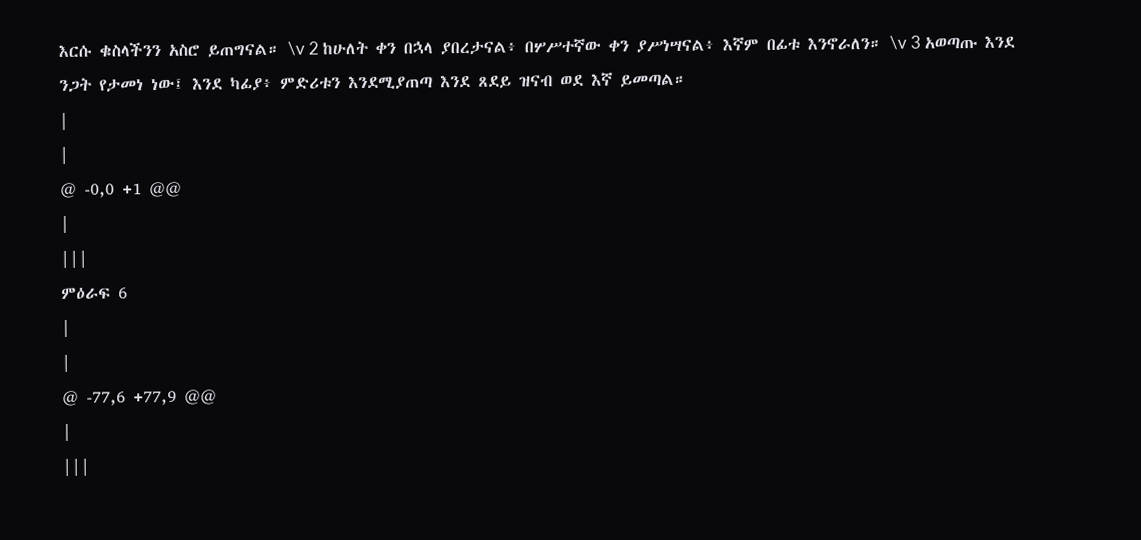እርሱ ቁስላችንን አስሮ ይጠግናል። \v 2 ከሁለት ቀን በኋላ ያበረታናል፥ በሦሥተኛው ቀን ያሥነሣናል፥ እኛም በፊቱ እንኖራለን። \v 3 አወጣጡ እንደ ንጋት የታመነ ነው፤ እንደ ካፊያ፥ ምድሪቱን እንደሚያጠጣ እንደ ጸደይ ዝናብ ወደ እኛ ይመጣል።
|
|
@ -0,0 +1 @@
|
|||
ምዕራፍ 6
|
|
@ -77,6 +77,9 @@
|
|||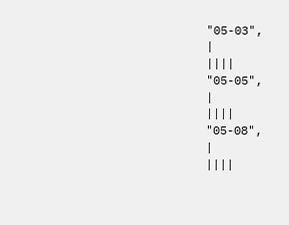"05-03",
|
||||
"05-05",
|
||||
"05-08",
|
||||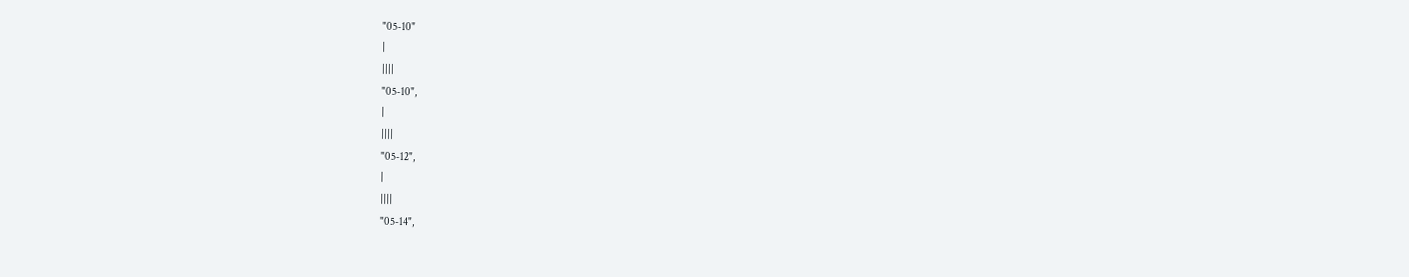"05-10"
|
||||
"05-10",
|
||||
"05-12",
|
||||
"05-14",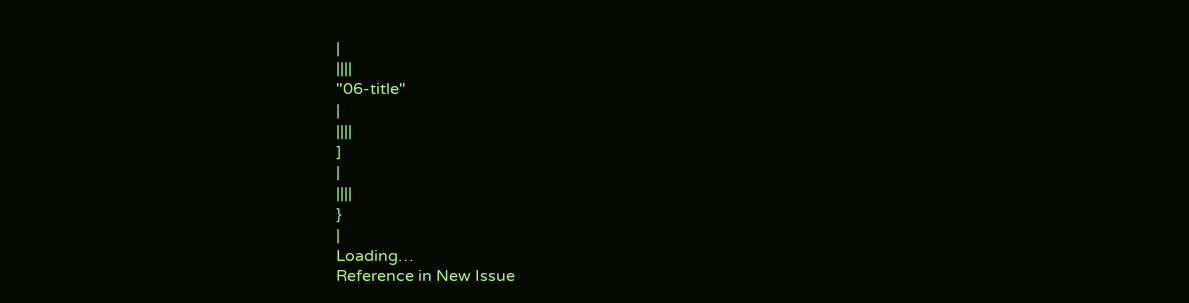|
||||
"06-title"
|
||||
]
|
||||
}
|
Loading…
Reference in New Issue